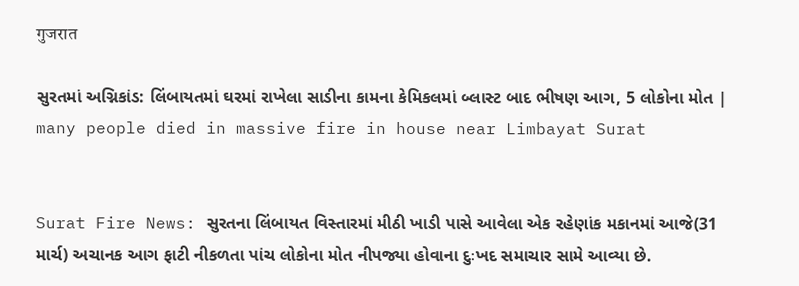गुजरात

સુરતમાં અગ્નિકાંડ: લિંબાયતમાં ઘરમાં રાખેલા સાડીના કામના કેમિકલમાં બ્લાસ્ટ બાદ ભીષણ આગ, 5 લોકોના મોત | many people died in massive fire in house near Limbayat Surat


Surat Fire News: સુરતના લિંબાયત વિસ્તારમાં મીઠી ખાડી પાસે આવેલા એક રહેણાંક મકાનમાં આજે(31 માર્ચ) અચાનક આગ ફાટી નીકળતા પાંચ લોકોના મોત નીપજ્યા હોવાના દુઃખદ સમાચાર સામે આવ્યા છે.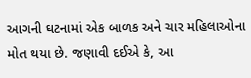આગની ઘટનામાં એક બાળક અને ચાર મહિલાઓના મોત થયા છે. જણાવી દઈએ કે, આ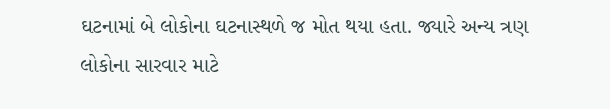ઘટનામાં બે લોકોના ઘટનાસ્થળે જ મોત થયા હતા. જ્યારે અન્ય ત્રણ લોકોના સારવાર માટે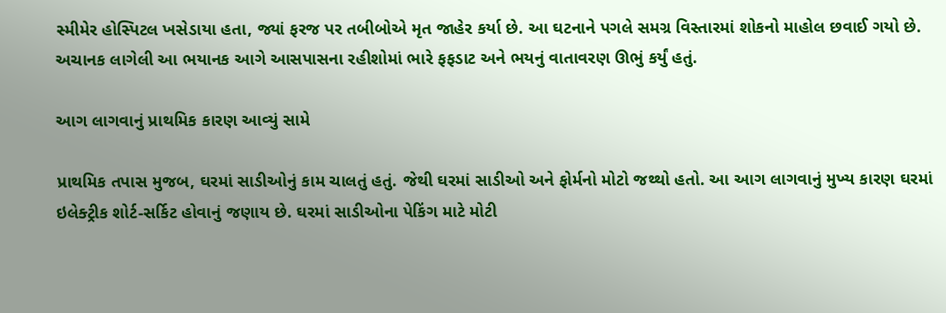સ્મીમેર હોસ્પિટલ ખસેડાયા હતા, જ્યાં ફરજ પર તબીબોએ મૃત જાહેર કર્યા છે. આ ઘટનાને પગલે સમગ્ર વિસ્તારમાં શોકનો માહોલ છવાઈ ગયો છે. અચાનક લાગેલી આ ભયાનક આગે આસપાસના રહીશોમાં ભારે ફફડાટ અને ભયનું વાતાવરણ ઊભું કર્યું હતું.

આગ લાગવાનું પ્રાથમિક કારણ આવ્યું સામે

પ્રાથમિક તપાસ મુજબ, ઘરમાં સાડીઓનું કામ ચાલતું હતું. જેથી ઘરમાં સાડીઓ અને ફોર્મનો મોટો જથ્થો હતો. આ આગ લાગવાનું મુખ્ય કારણ ઘરમાં ઇલેક્ટ્રીક શોર્ટ-સર્કિટ હોવાનું જણાય છે. ઘરમાં સાડીઓના પેકિંગ માટે મોટી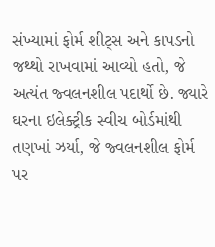સંખ્યામાં ફોર્મ શીટ્સ અને કાપડનો જથ્થો રાખવામાં આવ્યો હતો, જે અત્યંત જ્વલનશીલ પદાર્થો છે. જ્યારે ઘરના ઇલેક્ટ્રીક સ્વીચ બોર્ડમાંથી તણખાં ઝર્યા, જે જ્વલનશીલ ફોર્મ પર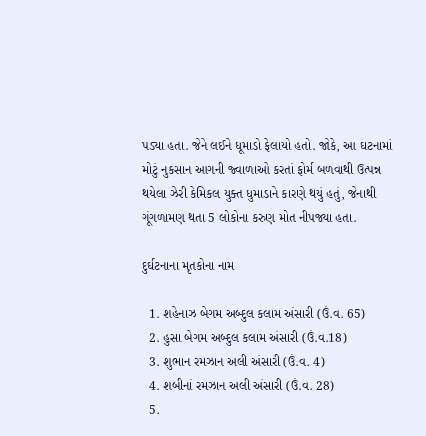પડ્યા હતા. જેને લઈને ધૂમાડો ફેલાયો હતો. જોકે, આ ઘટનામાં મોટું નુકસાન આગની જ્વાળાઓ કરતાં ફોર્મ બળવાથી ઉત્પન્ન થયેલા ઝેરી કેમિકલ યુક્ત ધુમાડાને કારણે થયું હતું, જેનાથી ગૂંગળામણ થતા 5 લોકોના કરુણ મોત નીપજ્યા હતા.

દુર્ઘટનાના મૃતકોના નામ

  1. શહેનાઝ બેગમ અબ્દુલ કલામ અંસારી (ઉં.વ. 65)
  2. હુસા બેગમ અબ્દુલ કલામ અંસારી (ઉં.વ.18)
  3. શુભાન રમઝાન અલી અંસારી (ઉં.વ. 4)
  4. શબીનાં રમઝાન અલી અંસારી (ઉં.વ. 28)
  5.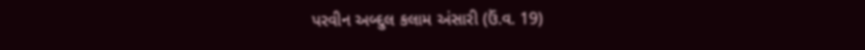પરવીન અબ્દુલ કલામ અંસારી (ઉં.વ. 19)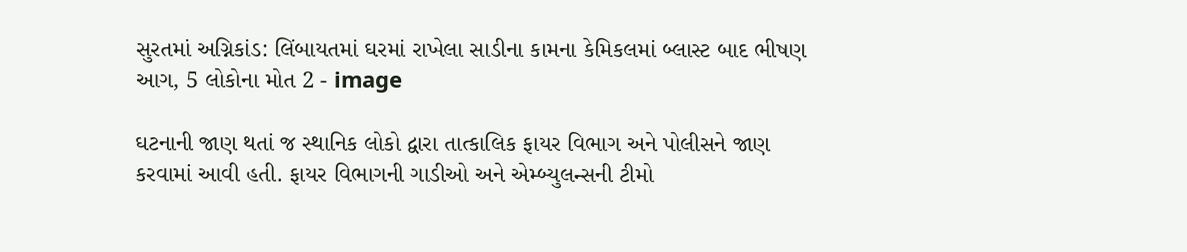સુરતમાં અગ્નિકાંડ: લિંબાયતમાં ઘરમાં રાખેલા સાડીના કામના કેમિકલમાં બ્લાસ્ટ બાદ ભીષણ આગ, 5 લોકોના મોત 2 - image

ઘટનાની જાણ થતાં જ સ્થાનિક લોકો દ્વારા તાત્કાલિક ફાયર વિભાગ અને પોલીસને જાણ કરવામાં આવી હતી. ફાયર વિભાગની ગાડીઓ અને એમ્બ્યુલન્સની ટીમો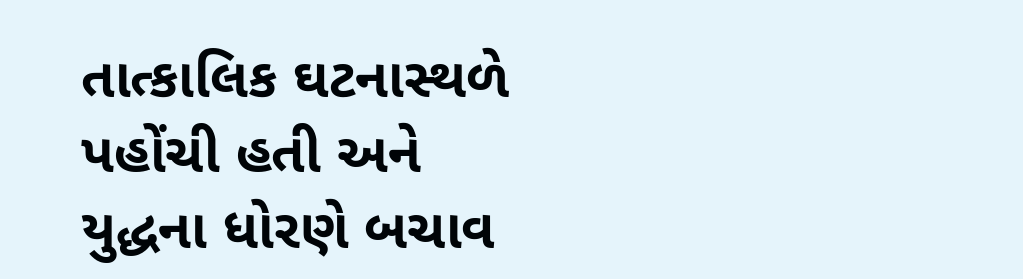તાત્કાલિક ઘટનાસ્થળે પહોંચી હતી અને યુદ્ધના ધોરણે બચાવ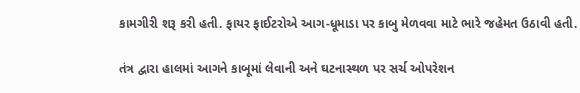કામગીરી શરૂ કરી હતી. ફાયર ફાઈટરોએ આગ-ધૂમાડા પર કાબુ મેળવવા માટે ભારે જહેમત ઉઠાવી હતી.

તંત્ર દ્વારા હાલમાં આગને કાબૂમાં લેવાની અને ઘટનાસ્થળ પર સર્ચ ઓપરેશન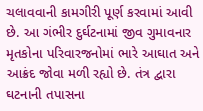ચલાવવાની કામગીરી પૂર્ણ કરવામાં આવી છે. આ ગંભીર દુર્ઘટનામાં જીવ ગુમાવનાર મૃતકોના પરિવારજનોમાં ભારે આઘાત અને આક્રંદ જોવા મળી રહ્યો છે. તંત્ર દ્વારા ઘટનાની તપાસના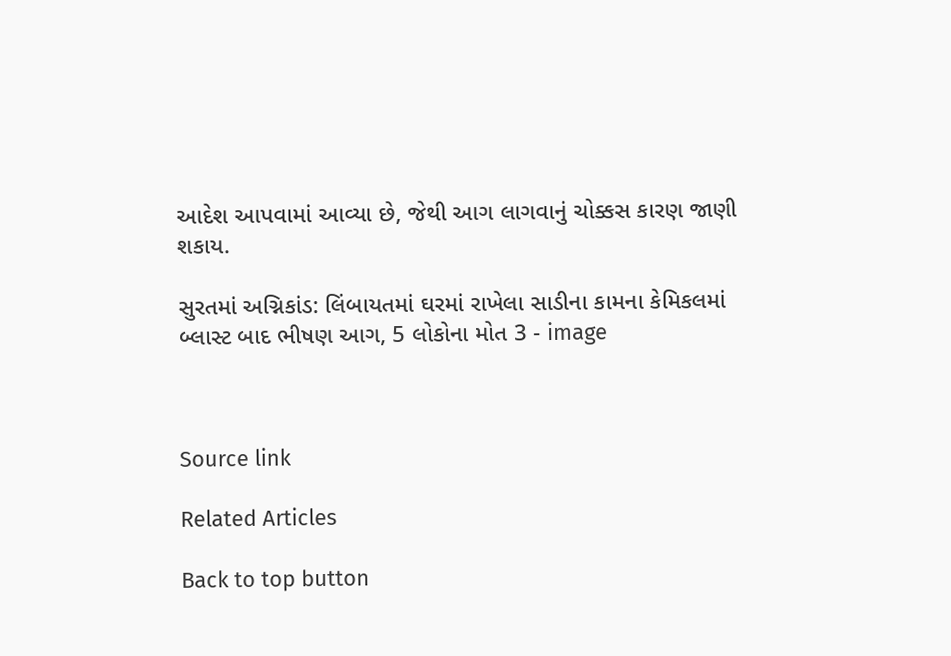આદેશ આપવામાં આવ્યા છે, જેથી આગ લાગવાનું ચોક્કસ કારણ જાણી શકાય.

સુરતમાં અગ્નિકાંડ: લિંબાયતમાં ઘરમાં રાખેલા સાડીના કામના કેમિકલમાં બ્લાસ્ટ બાદ ભીષણ આગ, 5 લોકોના મોત 3 - image



Source link

Related Articles

Back to top button